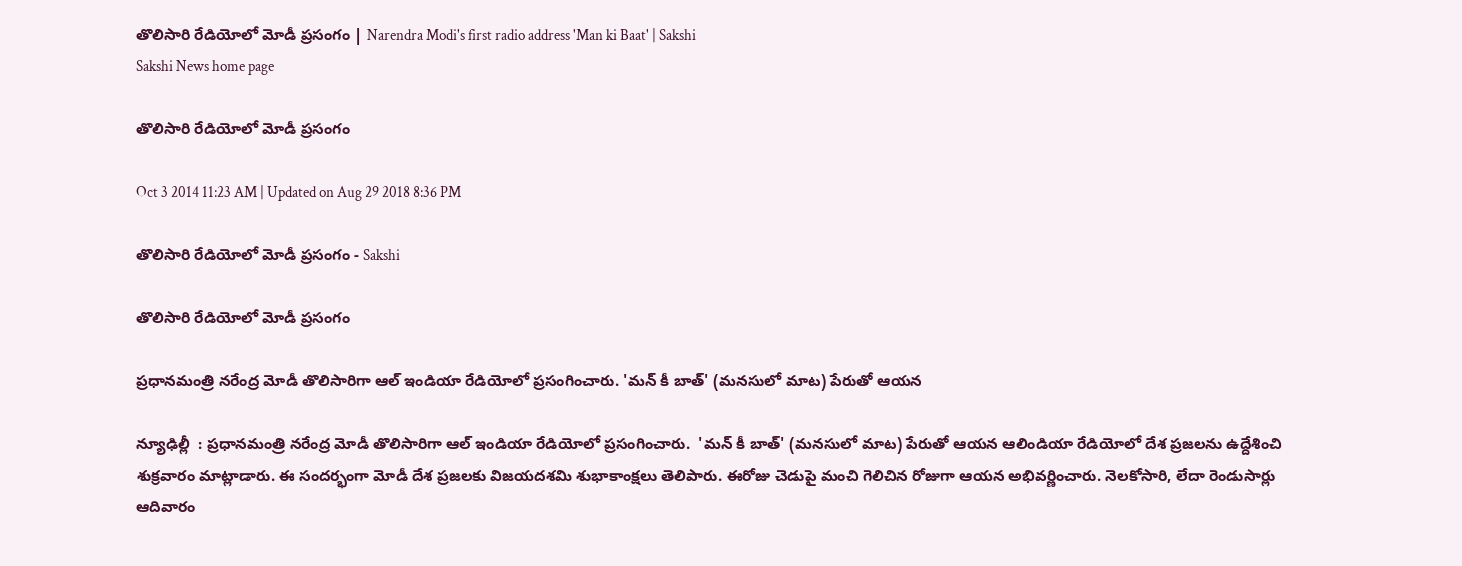తొలిసారి రేడియోలో మోడీ ప్రసంగం | Narendra Modi's first radio address 'Man ki Baat' | Sakshi
Sakshi News home page

తొలిసారి రేడియోలో మోడీ ప్రసంగం

Oct 3 2014 11:23 AM | Updated on Aug 29 2018 8:36 PM

తొలిసారి రేడియోలో మోడీ ప్రసంగం - Sakshi

తొలిసారి రేడియోలో మోడీ ప్రసంగం

ప్రధానమంత్రి నరేంద్ర మోడీ తొలిసారిగా ఆల్ ఇండియా రేడియోలో ప్రసంగించారు. 'మన్ కీ బాత్' (మనసులో మాట) పేరుతో ఆయన

న్యూఢిల్లీ  : ప్రధానమంత్రి నరేంద్ర మోడీ తొలిసారిగా ఆల్ ఇండియా రేడియోలో ప్రసంగించారు.  'మన్ కీ బాత్' (మనసులో మాట) పేరుతో ఆయన ఆలిండియా రేడియోలో దేశ ప్రజలను ఉద్దేశించి శుక్రవారం మాట్లాడారు. ఈ సందర్భంగా మోడీ దేశ ప్రజలకు విజయదశమి శుభాకాంక్షలు తెలిపారు. ఈరోజు చెడుపై మంచి గెలిచిన రోజుగా ఆయన అభివర్ణించారు. నెలకోసారి, లేదా రెండుసార్లు ఆదివారం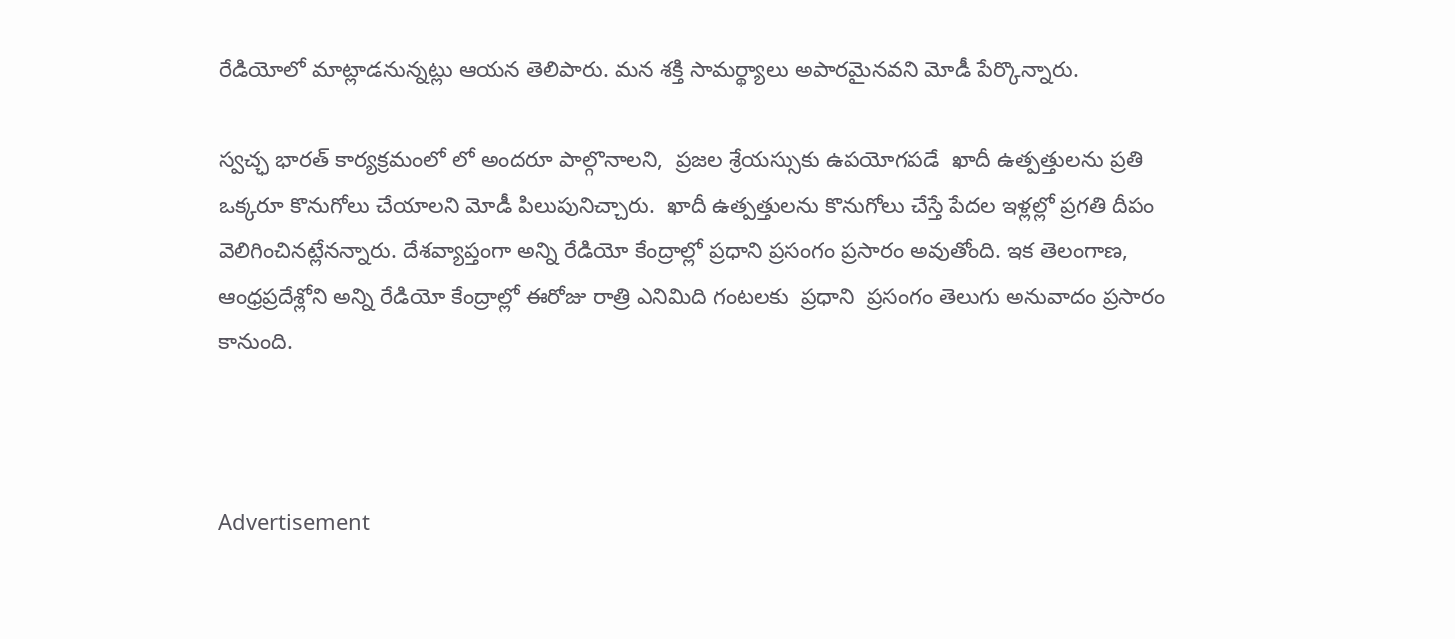రేడియోలో మాట్లాడనున్నట్లు ఆయన తెలిపారు. మన శక్తి సామర్థ్యాలు అపారమైనవని మోడీ పేర్కొన్నారు.

స్వచ్ఛ భారత్ కార్యక్రమంలో లో అందరూ పాల్గొనాలని,  ప్రజల శ్రేయస్సుకు ఉపయోగపడే  ఖాదీ ఉత్పత్తులను ప్రతి ఒక్కరూ కొనుగోలు చేయాలని మోడీ పిలుపునిచ్చారు.  ఖాదీ ఉత్పత్తులను కొనుగోలు చేస్తే పేదల ఇళ్లల్లో ప్రగతి దీపం వెలిగించినట్లేనన్నారు. దేశవ్యాప్తంగా అన్ని రేడియో కేంద్రాల్లో ప్రధాని ప్రసంగం ప్రసారం అవుతోంది. ఇక తెలంగాణ, ఆంధ్రప్రదేశ్లోని అన్ని రేడియో కేంద్రాల్లో ఈరోజు రాత్రి ఎనిమిది గంటలకు  ప్రధాని  ప్రసంగం తెలుగు అనువాదం ప్రసారం కానుంది.



Advertisement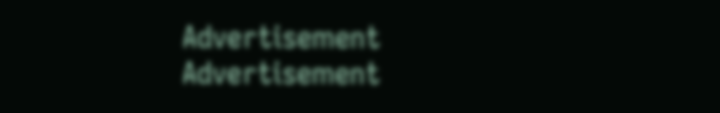Advertisement
Advertisement